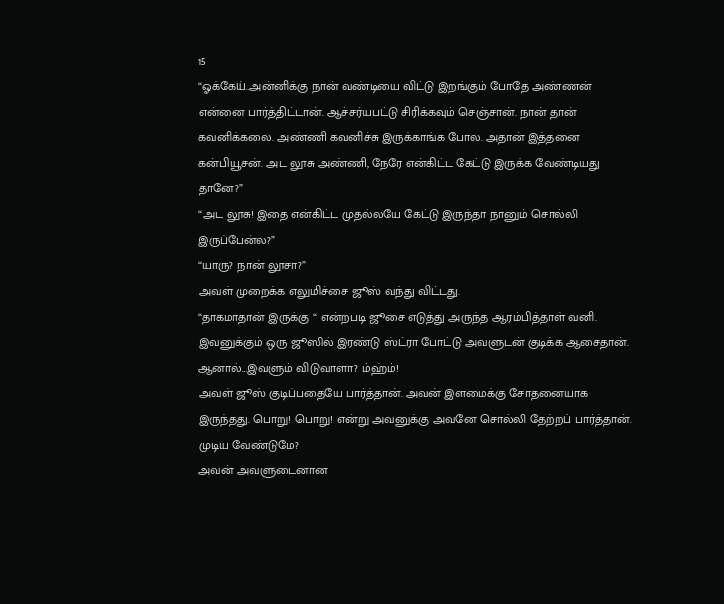15
“ஓக்கேய்..அன்னிக்கு நான் வண்டியை விட்டு இறங்கும் போதே அண்ணன் என்னை பார்த்திட்டான். ஆச்சர்யபட்டு சிரிக்கவும் செஞ்சான். நான் தான் கவனிக்கலை. அண்ணி கவனிச்சு இருக்காங்க போல. அதான் இத்தனை கன்பியூசன். அட லூசு அண்ணி, நேரே என்கிட்ட கேட்டு இருக்க வேண்டியது தானே?”
“அட லூசு! இதை என்கிட்ட முதல்லயே கேட்டு இருந்தா நானும் சொல்லி இருப்பேன்ல?”
“யாரு? நான் லூசா?”
அவள் முறைக்க எலுமிச்சை ஜூஸ் வந்து விட்டது.
“தாகமாதான் இருக்கு “ என்றபடி ஜூசை எடுத்து அருந்த ஆரம்பித்தாள் வனி.
இவனுக்கும் ஒரு ஜூஸில் இரண்டு ஸ்ட்ரா போட்டு அவளுடன் குடிக்க ஆசைதான். ஆனால்…இவளும் விடுவாளா? ம்ஹ்ம்!
அவள் ஜூஸ் குடிப்பதையே பார்த்தான். அவன் இளமைக்கு சோதனையாக இருந்தது. பொறு! பொறு! என்று அவனுக்கு அவனே சொல்லி தேற்றப் பார்த்தான். முடிய வேண்டுமே?
அவன் அவளுடைனான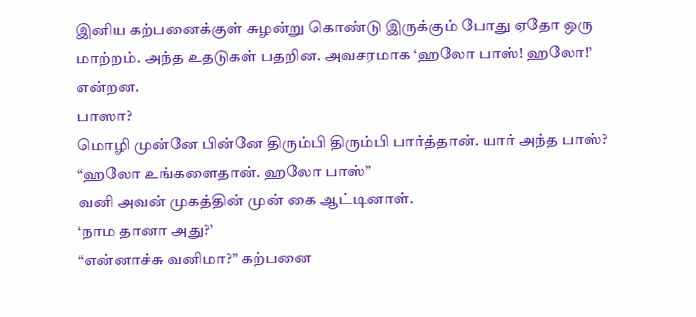இனிய கற்பனைக்குள் சுழன்று கொண்டு இருக்கும் போது ஏதோ ஒரு மாற்றம். அந்த உதடுகள் பதறின. அவசரமாக ‘ஹலோ பாஸ்! ஹலோ!’ என்றன.
பாஸா?
மொழி முன்னே பின்னே திரும்பி திரும்பி பார்த்தான். யார் அந்த பாஸ்?
“ஹலோ உங்களைதான். ஹலோ பாஸ்”
வனி அவன் முகத்தின் முன் கை ஆட்டினாள்.
‘நாம தானா அது?’
“என்னாச்சு வனிமா?” கற்பனை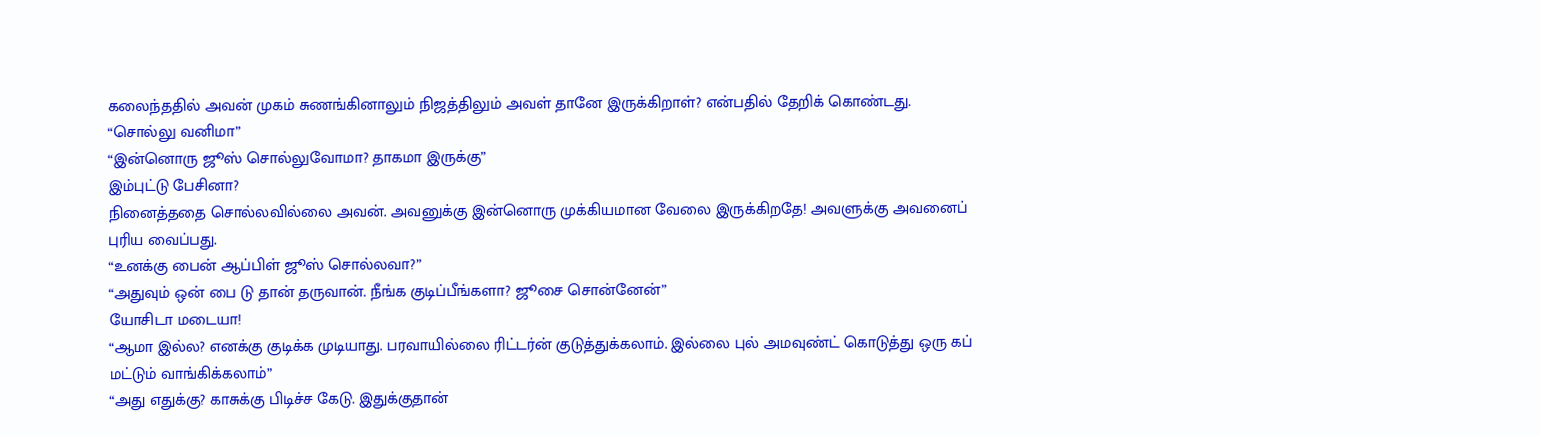கலைந்ததில் அவன் முகம் சுணங்கினாலும் நிஜத்திலும் அவள் தானே இருக்கிறாள்? என்பதில் தேறிக் கொண்டது.
“சொல்லு வனிமா”
“இன்னொரு ஜூஸ் சொல்லுவோமா? தாகமா இருக்கு”
இம்புட்டு பேசினா?
நினைத்ததை சொல்லவில்லை அவன். அவனுக்கு இன்னொரு முக்கியமான வேலை இருக்கிறதே! அவளுக்கு அவனைப் புரிய வைப்பது.
“உனக்கு பைன் ஆப்பிள் ஜூஸ் சொல்லவா?”
“அதுவும் ஒன் பை டு தான் தருவான். நீங்க குடிப்பீங்களா? ஜூசை சொன்னேன்”
யோசிடா மடையா!
“ஆமா இல்ல? எனக்கு குடிக்க முடியாது. பரவாயில்லை ரிட்டர்ன் குடுத்துக்கலாம். இல்லை புல் அமவுண்ட் கொடுத்து ஒரு கப் மட்டும் வாங்கிக்கலாம்”
“அது எதுக்கு? காசுக்கு பிடிச்ச கேடு. இதுக்குதான்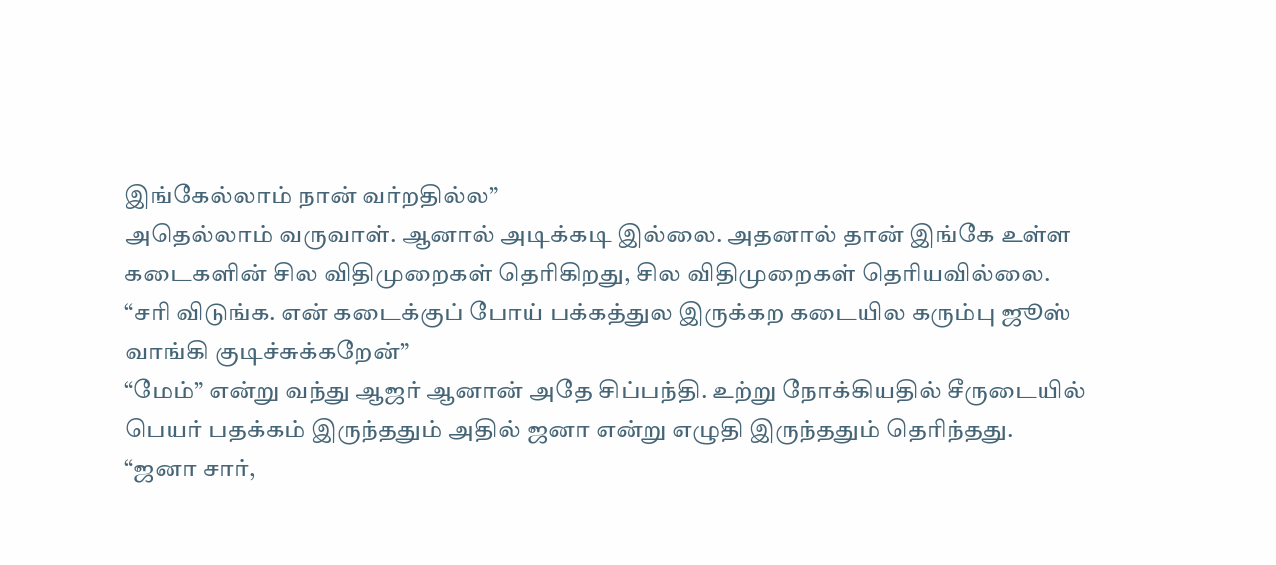இங்கேல்லாம் நான் வர்றதில்ல”
அதெல்லாம் வருவாள். ஆனால் அடிக்கடி இல்லை. அதனால் தான் இங்கே உள்ள கடைகளின் சில விதிமுறைகள் தெரிகிறது, சில விதிமுறைகள் தெரியவில்லை.
“சரி விடுங்க. என் கடைக்குப் போய் பக்கத்துல இருக்கற கடையில கரும்பு ஜூஸ் வாங்கி குடிச்சுக்கறேன்”
“மேம்” என்று வந்து ஆஜர் ஆனான் அதே சிப்பந்தி. உற்று நோக்கியதில் சீருடையில் பெயர் பதக்கம் இருந்ததும் அதில் ஜனா என்று எழுதி இருந்ததும் தெரிந்தது.
“ஜனா சார்,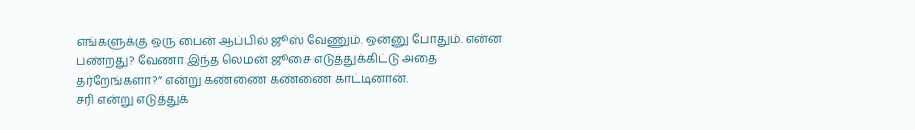எங்களுக்கு ஒரு பைன் ஆப்பில் ஜூஸ் வேணும். ஒன்னு போதும். என்ன பண்றது? வேணா இந்த லெமன் ஜூசை எடுத்துக்கிட்டு அதை தர்றேங்களா?” என்று கண்ணை கண்ணை காட்டினான்.
சரி என்று எடுத்துக்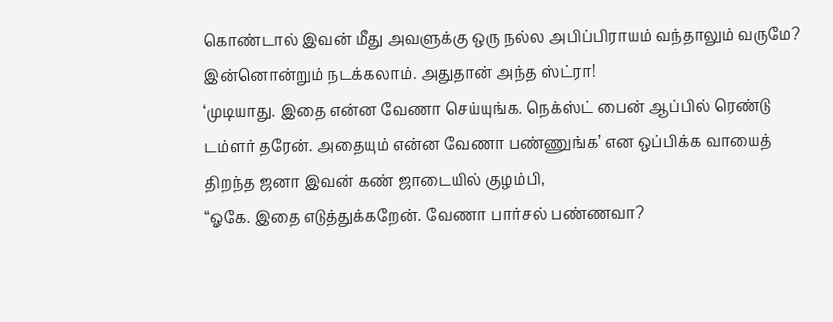கொண்டால் இவன் மீது அவளுக்கு ஒரு நல்ல அபிப்பிராயம் வந்தாலும் வருமே? இன்னொன்றும் நடக்கலாம். அதுதான் அந்த ஸ்ட்ரா!
‘முடியாது. இதை என்ன வேணா செய்யுங்க. நெக்ஸ்ட் பைன் ஆப்பில் ரெண்டு டம்ளர் தரேன். அதையும் என்ன வேணா பண்ணுங்க’ என ஒப்பிக்க வாயைத் திறந்த ஜனா இவன் கண் ஜாடையில் குழம்பி,
“ஓகே. இதை எடுத்துக்கறேன். வேணா பார்சல் பண்ணவா?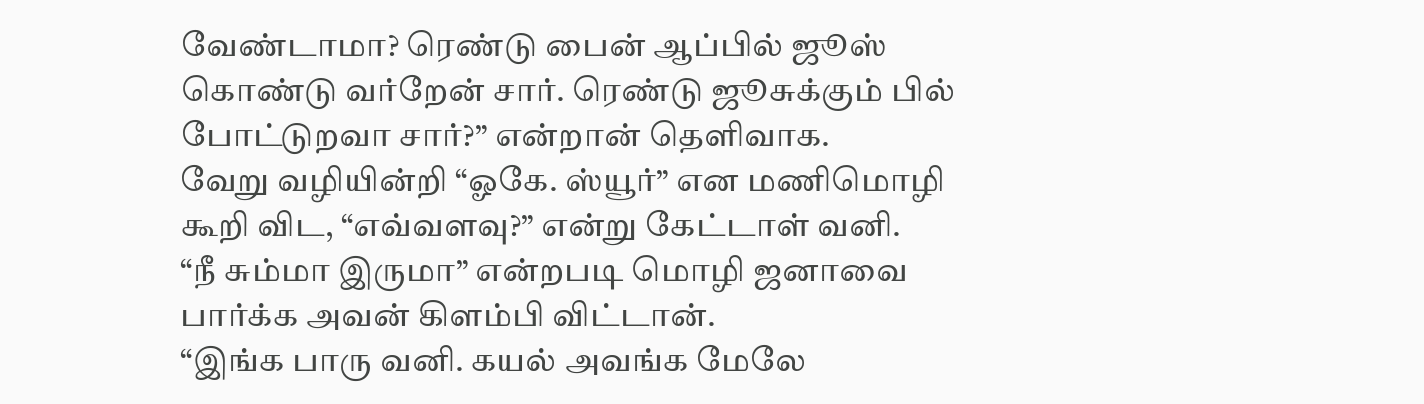வேண்டாமா? ரெண்டு பைன் ஆப்பில் ஜூஸ் கொண்டு வர்றேன் சார். ரெண்டு ஜூசுக்கும் பில் போட்டுறவா சார்?” என்றான் தெளிவாக.
வேறு வழியின்றி “ஓகே. ஸ்யூர்” என மணிமொழி கூறி விட, “எவ்வளவு?” என்று கேட்டாள் வனி.
“நீ சும்மா இருமா” என்றபடி மொழி ஜனாவை பார்க்க அவன் கிளம்பி விட்டான்.
“இங்க பாரு வனி. கயல் அவங்க மேலே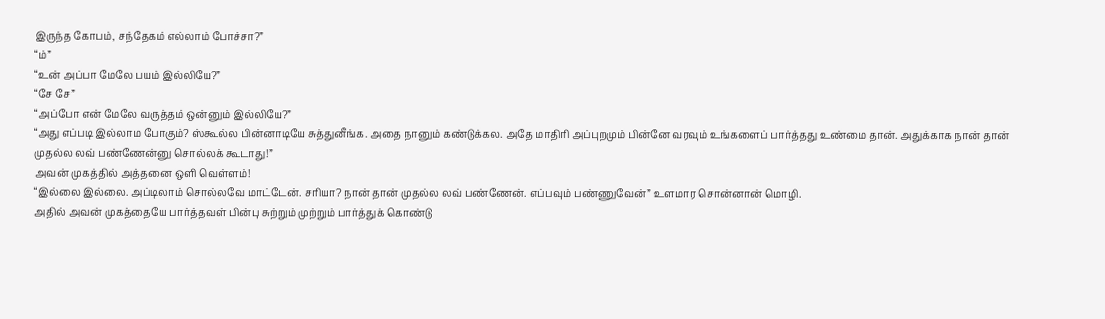இருந்த கோபம், சந்தேகம் எல்லாம் போச்சா?”
“ம்”
“உன் அப்பா மேலே பயம் இல்லியே?”
“சே சே”
“அப்போ என் மேலே வருத்தம் ஒன்னும் இல்லியே?”
“அது எப்படி இல்லாம போகும்? ஸ்கூல்ல பின்னாடியே சுத்துனீங்க. அதை நானும் கண்டுக்கல. அதே மாதிரி அப்புறமும் பின்னே வரவும் உங்களைப் பார்த்தது உண்மை தான். அதுக்காக நான் தான் முதல்ல லவ் பண்ணேன்னு சொல்லக் கூடாது!”
அவன் முகத்தில் அத்தனை ஒளி வெள்ளம்!
“இல்லை இல்லை. அப்டிலாம் சொல்லவே மாட்டேன். சரியா? நான் தான் முதல்ல லவ் பண்ணேன். எப்பவும் பண்ணுவேன்” உளமார சொன்னான் மொழி.
அதில் அவன் முகத்தையே பார்த்தவள் பின்பு சுற்றும் முற்றும் பார்த்துக் கொண்டு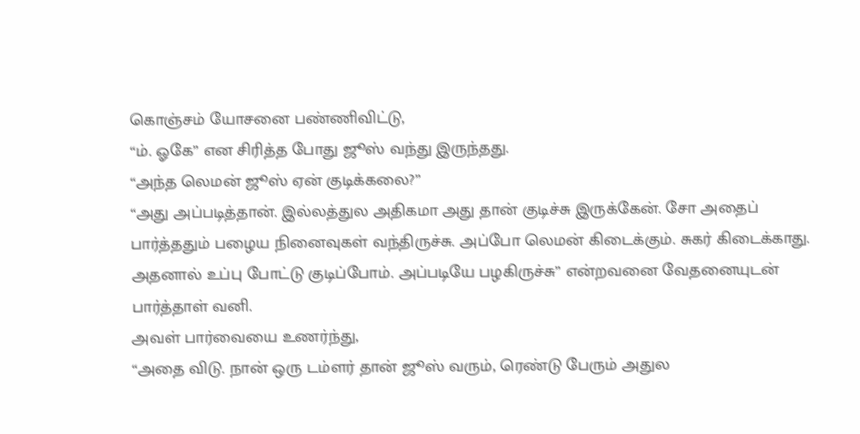கொஞ்சம் யோசனை பண்ணிவிட்டு,
“ம். ஓகே” என சிரித்த போது ஜூஸ் வந்து இருந்தது.
“அந்த லெமன் ஜூஸ் ஏன் குடிக்கலை?”
“அது அப்படித்தான். இல்லத்துல அதிகமா அது தான் குடிச்சு இருக்கேன். சோ அதைப் பார்த்ததும் பழைய நினைவுகள் வந்திருச்சு. அப்போ லெமன் கிடைக்கும். சுகர் கிடைக்காது. அதனால் உப்பு போட்டு குடிப்போம். அப்படியே பழகிருச்சு” என்றவனை வேதனையுடன் பார்த்தாள் வனி.
அவள் பார்வையை உணர்ந்து,
“அதை விடு. நான் ஒரு டம்ளர் தான் ஜூஸ் வரும், ரெண்டு பேரும் அதுல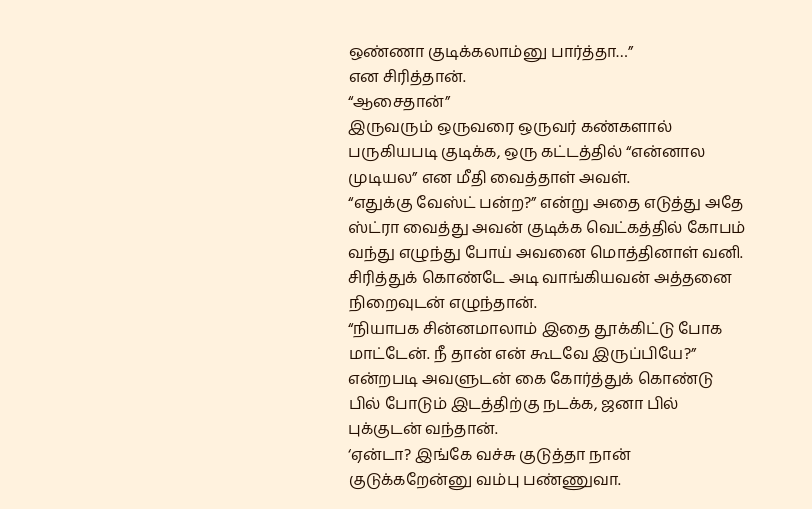ஒண்ணா குடிக்கலாம்னு பார்த்தா…”
என சிரித்தான்.
“ஆசைதான்”
இருவரும் ஒருவரை ஒருவர் கண்களால் பருகியபடி குடிக்க, ஒரு கட்டத்தில் “என்னால முடியல” என மீதி வைத்தாள் அவள்.
“எதுக்கு வேஸ்ட் பன்ற?” என்று அதை எடுத்து அதே ஸ்ட்ரா வைத்து அவன் குடிக்க வெட்கத்தில் கோபம் வந்து எழுந்து போய் அவனை மொத்தினாள் வனி.
சிரித்துக் கொண்டே அடி வாங்கியவன் அத்தனை நிறைவுடன் எழுந்தான்.
“நியாபக சின்னமாலாம் இதை தூக்கிட்டு போக மாட்டேன். நீ தான் என் கூடவே இருப்பியே?” என்றபடி அவளுடன் கை கோர்த்துக் கொண்டு பில் போடும் இடத்திற்கு நடக்க, ஜனா பில் புக்குடன் வந்தான்.
‘ஏன்டா? இங்கே வச்சு குடுத்தா நான் குடுக்கறேன்னு வம்பு பண்ணுவா.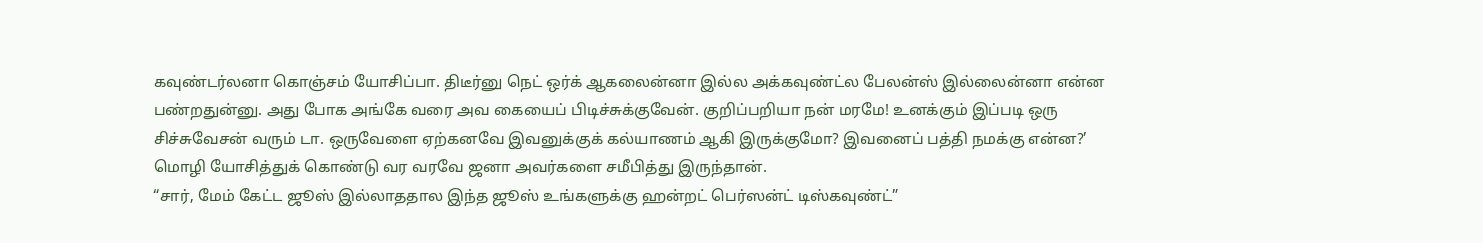கவுண்டர்லனா கொஞ்சம் யோசிப்பா. திடீர்னு நெட் ஒர்க் ஆகலைன்னா இல்ல அக்கவுண்ட்ல பேலன்ஸ் இல்லைன்னா என்ன பண்றதுன்னு. அது போக அங்கே வரை அவ கையைப் பிடிச்சுக்குவேன். குறிப்பறியா நன் மரமே! உனக்கும் இப்படி ஒரு சிச்சுவேசன் வரும் டா. ஒருவேளை ஏற்கனவே இவனுக்குக் கல்யாணம் ஆகி இருக்குமோ? இவனைப் பத்தி நமக்கு என்ன?’
மொழி யோசித்துக் கொண்டு வர வரவே ஜனா அவர்களை சமீபித்து இருந்தான்.
“சார், மேம் கேட்ட ஜூஸ் இல்லாததால இந்த ஜூஸ் உங்களுக்கு ஹன்றட் பெர்ஸன்ட் டிஸ்கவுண்ட்”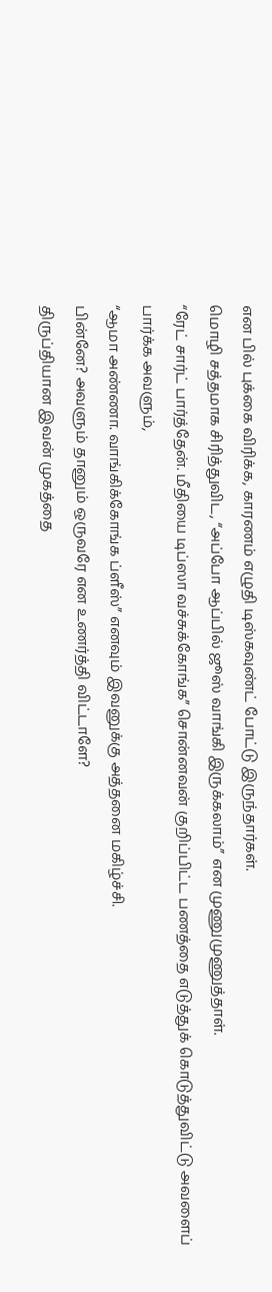என பில் புக்கை விரிக்க, காரணம் எழுதி டிஸ்கவுண்ட் போட்டு இருந்தார்கள்.
மொழி சத்தமாக சிரித்துவிட, “அப்போ ஆப்பில் ஜூஸ் வாங்கி இருக்கலாம்” என முணுமுணுத்தாள்.
“ரேட் சார்ட் பார்த்தேன். மீதியை டிப்ஸா வச்சுக்கோங்க” சொன்னவன் குறிப்பிட்ட பணத்தை எடுத்துக் கொடுத்துவிட்டு அவளைப் பார்க்க அவளும்,
“ஆமா அண்ணா. வாங்கிக்கோங்க ப்ளீஸ்” எனவும் இவனுக்கு அத்தனை மகிழ்ச்சி.
பின்னே? அவளும் தானும் ஒருவரே என உணர்த்தி விட்டாளே?
திருப்தியான இவன் முகத்தை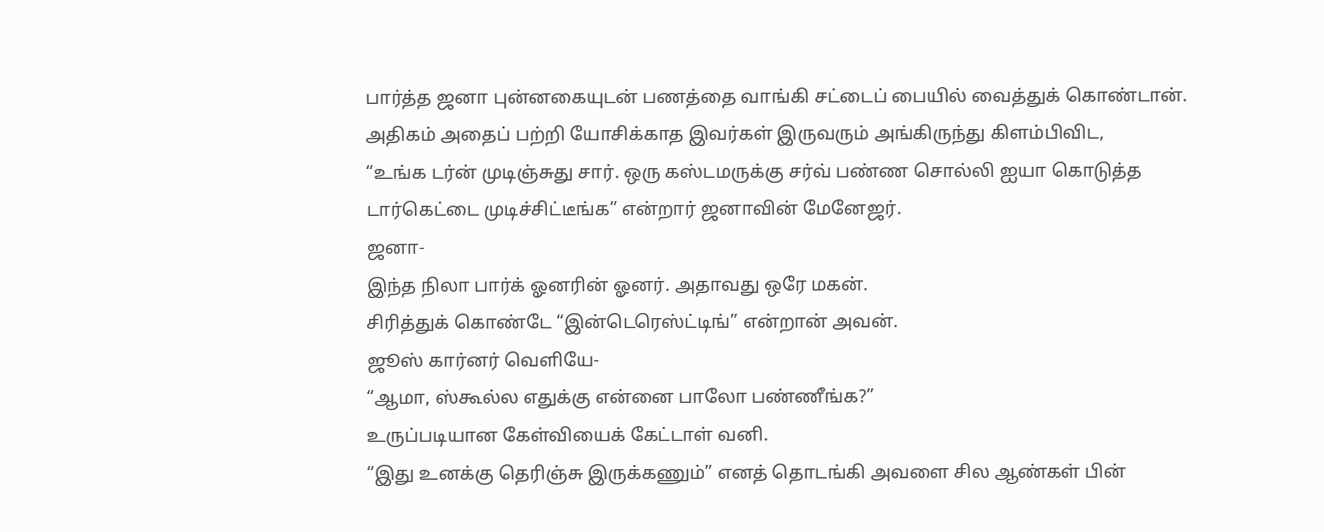பார்த்த ஜனா புன்னகையுடன் பணத்தை வாங்கி சட்டைப் பையில் வைத்துக் கொண்டான்.
அதிகம் அதைப் பற்றி யோசிக்காத இவர்கள் இருவரும் அங்கிருந்து கிளம்பிவிட,
“உங்க டர்ன் முடிஞ்சுது சார். ஒரு கஸ்டமருக்கு சர்வ் பண்ண சொல்லி ஐயா கொடுத்த டார்கெட்டை முடிச்சிட்டீங்க” என்றார் ஜனாவின் மேனேஜர்.
ஜனா-
இந்த நிலா பார்க் ஓனரின் ஓனர். அதாவது ஒரே மகன்.
சிரித்துக் கொண்டே “இன்டெரெஸ்ட்டிங்” என்றான் அவன்.
ஜூஸ் கார்னர் வெளியே-
“ஆமா, ஸ்கூல்ல எதுக்கு என்னை பாலோ பண்ணீங்க?”
உருப்படியான கேள்வியைக் கேட்டாள் வனி.
“இது உனக்கு தெரிஞ்சு இருக்கணும்” எனத் தொடங்கி அவளை சில ஆண்கள் பின்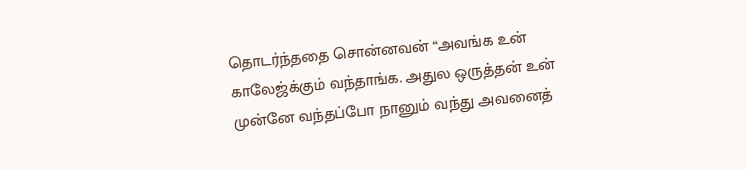தொடர்ந்ததை சொன்னவன் “அவங்க உன் காலேஜ்க்கும் வந்தாங்க. அதுல ஒருத்தன் உன் முன்னே வந்தப்போ நானும் வந்து அவனைத்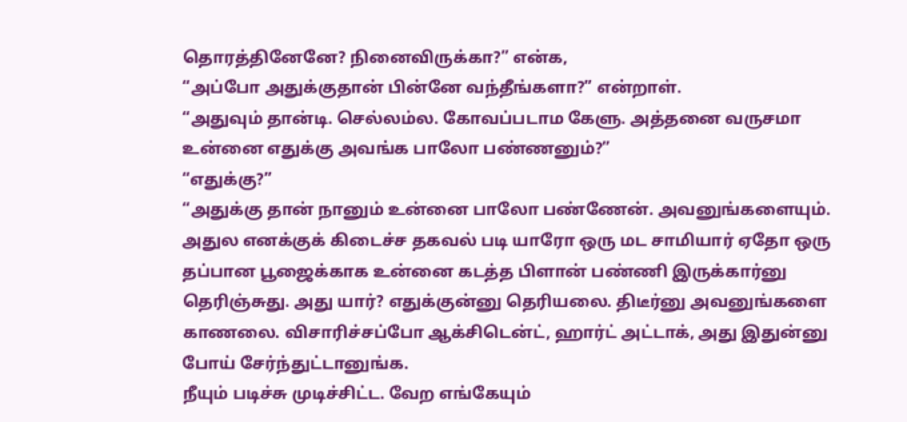தொரத்தினேனே? நினைவிருக்கா?” என்க,
“அப்போ அதுக்குதான் பின்னே வந்தீங்களா?” என்றாள்.
“அதுவும் தான்டி. செல்லம்ல. கோவப்படாம கேளு. அத்தனை வருசமா உன்னை எதுக்கு அவங்க பாலோ பண்ணனும்?”
“எதுக்கு?”
“அதுக்கு தான் நானும் உன்னை பாலோ பண்ணேன். அவனுங்களையும். அதுல எனக்குக் கிடைச்ச தகவல் படி யாரோ ஒரு மட சாமியார் ஏதோ ஒரு தப்பான பூஜைக்காக உன்னை கடத்த பிளான் பண்ணி இருக்கார்னு தெரிஞ்சுது. அது யார்? எதுக்குன்னு தெரியலை. திடீர்னு அவனுங்களை காணலை. விசாரிச்சப்போ ஆக்சிடென்ட், ஹார்ட் அட்டாக், அது இதுன்னு போய் சேர்ந்துட்டானுங்க.
நீயும் படிச்சு முடிச்சிட்ட. வேற எங்கேயும்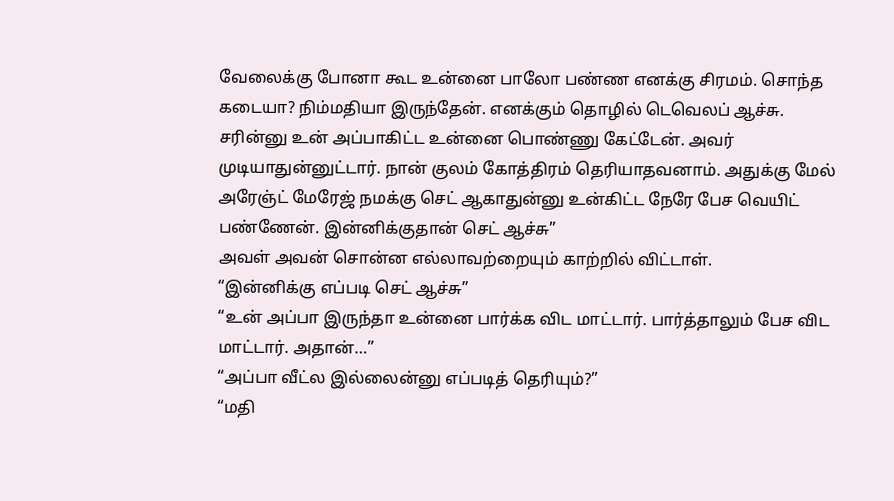வேலைக்கு போனா கூட உன்னை பாலோ பண்ண எனக்கு சிரமம். சொந்த கடையா? நிம்மதியா இருந்தேன். எனக்கும் தொழில் டெவெலப் ஆச்சு.
சரின்னு உன் அப்பாகிட்ட உன்னை பொண்ணு கேட்டேன். அவர் முடியாதுன்னுட்டார். நான் குலம் கோத்திரம் தெரியாதவனாம். அதுக்கு மேல் அரேஞ்ட் மேரேஜ் நமக்கு செட் ஆகாதுன்னு உன்கிட்ட நேரே பேச வெயிட் பண்ணேன். இன்னிக்குதான் செட் ஆச்சு”
அவள் அவன் சொன்ன எல்லாவற்றையும் காற்றில் விட்டாள்.
“இன்னிக்கு எப்படி செட் ஆச்சு”
“உன் அப்பா இருந்தா உன்னை பார்க்க விட மாட்டார். பார்த்தாலும் பேச விட மாட்டார். அதான்…”
“அப்பா வீட்ல இல்லைன்னு எப்படித் தெரியும்?”
“மதி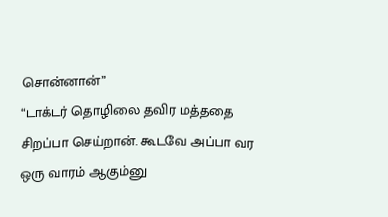சொன்னான்”
“டாக்டர் தொழிலை தவிர மத்ததை சிறப்பா செய்றான். கூடவே அப்பா வர ஒரு வாரம் ஆகும்னு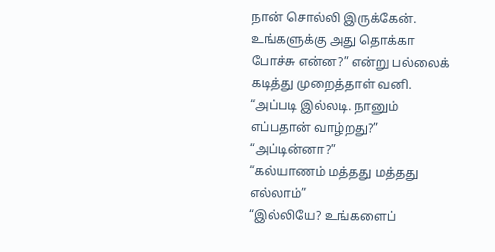நான் சொல்லி இருக்கேன். உங்களுக்கு அது தொக்கா போச்சு என்ன?” என்று பல்லைக் கடித்து முறைத்தாள் வனி.
“அப்படி இல்லடி. நானும் எப்பதான் வாழ்றது?”
“அப்டின்னா?”
“கல்யாணம் மத்தது மத்தது எல்லாம்”
“இல்லியே? உங்களைப்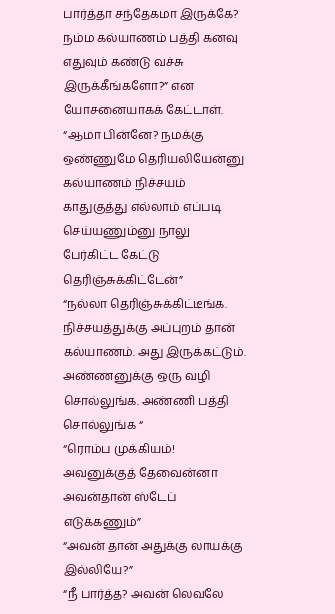பார்த்தா சந்தேகமா இருக்கே? நம்ம கல்யாணம் பத்தி கனவு எதுவும் கண்டு வச்சு இருக்கீங்களோ?” என யோசனையாகக் கேட்டாள்.
“ஆமா பின்னே? நமக்கு ஒண்ணுமே தெரியலியேன்னு கல்யாணம் நிச்சயம் காதுகுத்து எல்லாம் எப்படி செய்யணும்னு நாலு பேர்கிட்ட கேட்டு தெரிஞ்சுக்கிட்டேன்”
“நல்லா தெரிஞ்சுக்கிட்டீங்க. நிச்சயத்துக்கு அப்புறம் தான் கல்யாணம். அது இருக்கட்டும். அண்ணனுக்கு ஒரு வழி சொல்லுங்க. அண்ணி பத்தி சொல்லுங்க “
“ரொம்ப முக்கியம்! அவனுக்குத் தேவைன்னா அவன்தான் ஸ்டேப் எடுக்கணும்”
“அவன் தான் அதுக்கு லாயக்கு இல்லியே?”
“நீ பார்த்த? அவன் லெவலே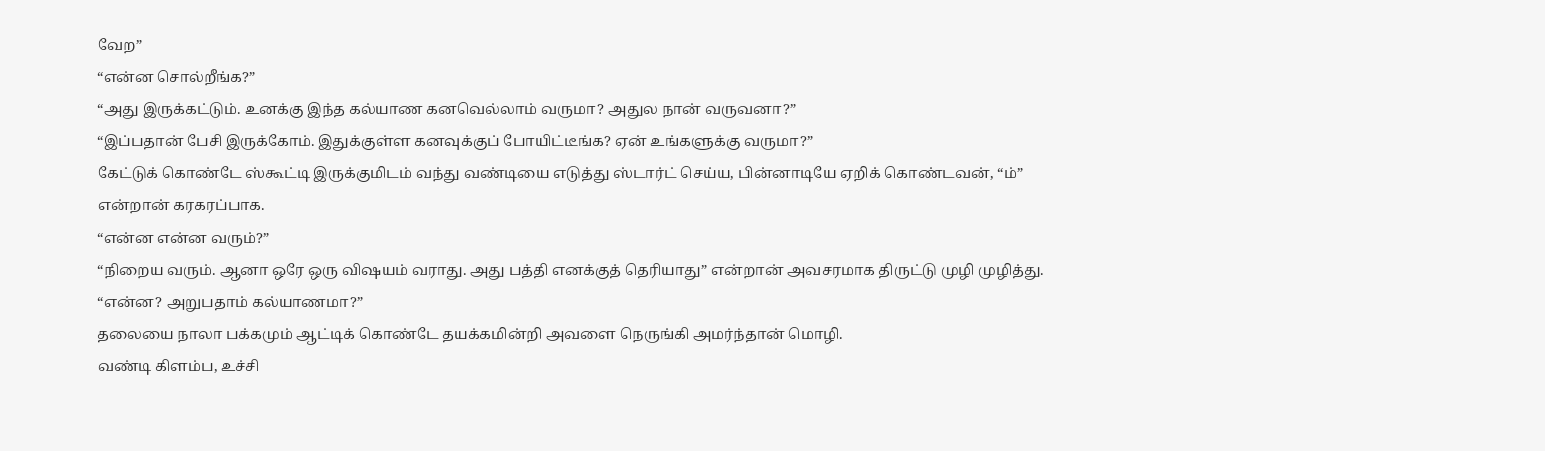வேற”
“என்ன சொல்றீங்க?”
“அது இருக்கட்டும். உனக்கு இந்த கல்யாண கனவெல்லாம் வருமா? அதுல நான் வருவனா?”
“இப்பதான் பேசி இருக்கோம். இதுக்குள்ள கனவுக்குப் போயிட்டீங்க? ஏன் உங்களுக்கு வருமா?”
கேட்டுக் கொண்டே ஸ்கூட்டி இருக்குமிடம் வந்து வண்டியை எடுத்து ஸ்டார்ட் செய்ய, பின்னாடியே ஏறிக் கொண்டவன், “ம்” என்றான் கரகரப்பாக.
“என்ன என்ன வரும்?”
“நிறைய வரும். ஆனா ஒரே ஒரு விஷயம் வராது. அது பத்தி எனக்குத் தெரியாது” என்றான் அவசரமாக திருட்டு முழி முழித்து.
“என்ன? அறுபதாம் கல்யாணமா?”
தலையை நாலா பக்கமும் ஆட்டிக் கொண்டே தயக்கமின்றி அவளை நெருங்கி அமர்ந்தான் மொழி.
வண்டி கிளம்ப, உச்சி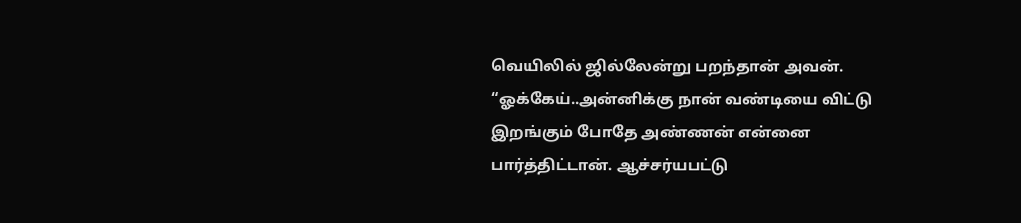வெயிலில் ஜில்லேன்று பறந்தான் அவன்.
“ஓக்கேய்..அன்னிக்கு நான் வண்டியை விட்டு இறங்கும் போதே அண்ணன் என்னை பார்த்திட்டான். ஆச்சர்யபட்டு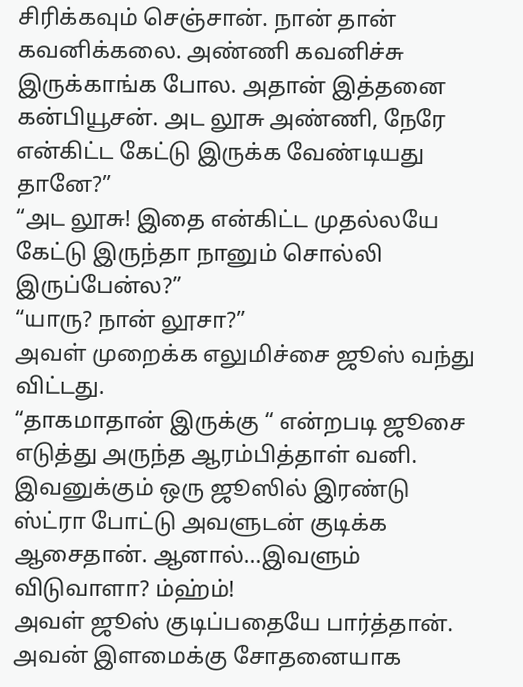சிரிக்கவும் செஞ்சான். நான் தான் கவனிக்கலை. அண்ணி கவனிச்சு இருக்காங்க போல. அதான் இத்தனை கன்பியூசன். அட லூசு அண்ணி, நேரே என்கிட்ட கேட்டு இருக்க வேண்டியது தானே?”
“அட லூசு! இதை என்கிட்ட முதல்லயே கேட்டு இருந்தா நானும் சொல்லி இருப்பேன்ல?”
“யாரு? நான் லூசா?”
அவள் முறைக்க எலுமிச்சை ஜூஸ் வந்து விட்டது.
“தாகமாதான் இருக்கு “ என்றபடி ஜூசை எடுத்து அருந்த ஆரம்பித்தாள் வனி.
இவனுக்கும் ஒரு ஜூஸில் இரண்டு ஸ்ட்ரா போட்டு அவளுடன் குடிக்க ஆசைதான். ஆனால்…இவளும் விடுவாளா? ம்ஹ்ம்!
அவள் ஜூஸ் குடிப்பதையே பார்த்தான். அவன் இளமைக்கு சோதனையாக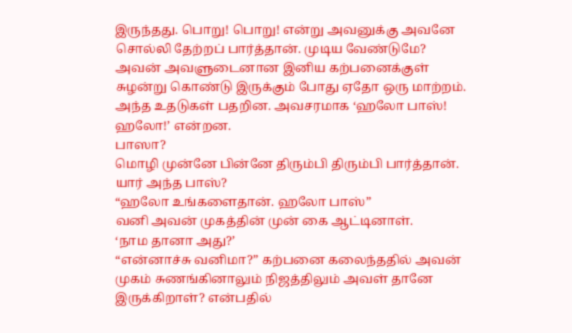இருந்தது. பொறு! பொறு! என்று அவனுக்கு அவனே சொல்லி தேற்றப் பார்த்தான். முடிய வேண்டுமே?
அவன் அவளுடைனான இனிய கற்பனைக்குள் சுழன்று கொண்டு இருக்கும் போது ஏதோ ஒரு மாற்றம். அந்த உதடுகள் பதறின. அவசரமாக ‘ஹலோ பாஸ்! ஹலோ!’ என்றன.
பாஸா?
மொழி முன்னே பின்னே திரும்பி திரும்பி பார்த்தான். யார் அந்த பாஸ்?
“ஹலோ உங்களைதான். ஹலோ பாஸ்”
வனி அவன் முகத்தின் முன் கை ஆட்டினாள்.
‘நாம தானா அது?’
“என்னாச்சு வனிமா?” கற்பனை கலைந்ததில் அவன் முகம் சுணங்கினாலும் நிஜத்திலும் அவள் தானே இருக்கிறாள்? என்பதில்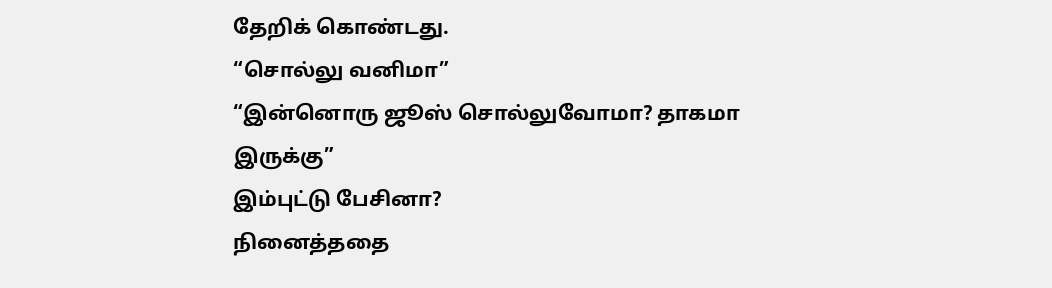தேறிக் கொண்டது.
“சொல்லு வனிமா”
“இன்னொரு ஜூஸ் சொல்லுவோமா? தாகமா இருக்கு”
இம்புட்டு பேசினா?
நினைத்ததை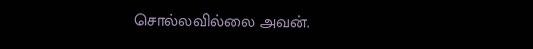சொல்லவில்லை அவன்.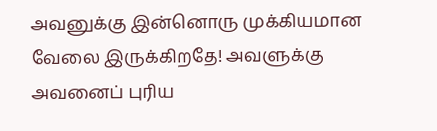அவனுக்கு இன்னொரு முக்கியமான வேலை இருக்கிறதே! அவளுக்கு அவனைப் புரிய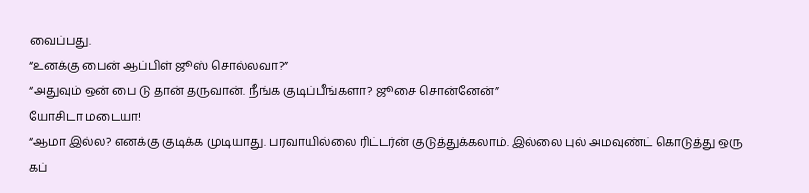வைப்பது.
“உனக்கு பைன் ஆப்பிள் ஜூஸ் சொல்லவா?”
“அதுவும் ஒன் பை டு தான் தருவான். நீங்க குடிப்பீங்களா? ஜூசை சொன்னேன்”
யோசிடா மடையா!
“ஆமா இல்ல? எனக்கு குடிக்க முடியாது. பரவாயில்லை ரிட்டர்ன் குடுத்துக்கலாம். இல்லை புல் அமவுண்ட் கொடுத்து ஒரு கப்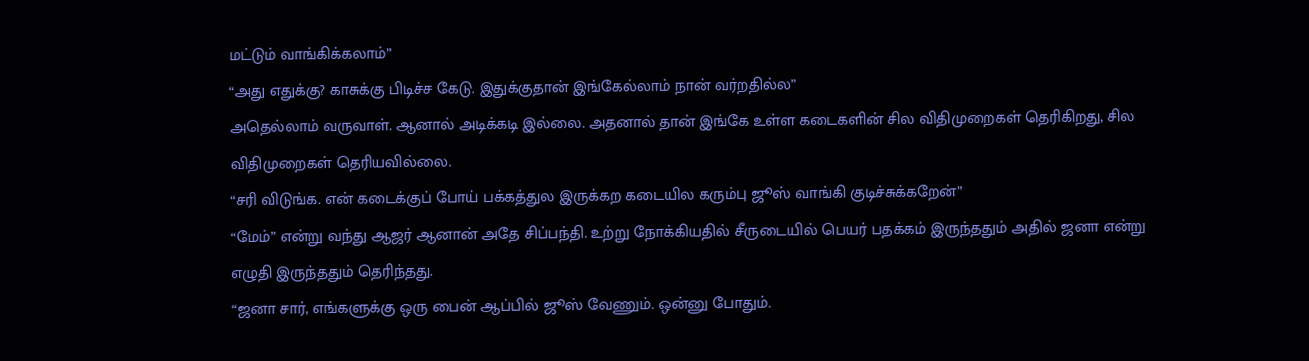மட்டும் வாங்கிக்கலாம்”
“அது எதுக்கு? காசுக்கு பிடிச்ச கேடு. இதுக்குதான் இங்கேல்லாம் நான் வர்றதில்ல”
அதெல்லாம் வருவாள். ஆனால் அடிக்கடி இல்லை. அதனால் தான் இங்கே உள்ள கடைகளின் சில விதிமுறைகள் தெரிகிறது, சில விதிமுறைகள் தெரியவில்லை.
“சரி விடுங்க. என் கடைக்குப் போய் பக்கத்துல இருக்கற கடையில கரும்பு ஜூஸ் வாங்கி குடிச்சுக்கறேன்”
“மேம்” என்று வந்து ஆஜர் ஆனான் அதே சிப்பந்தி. உற்று நோக்கியதில் சீருடையில் பெயர் பதக்கம் இருந்ததும் அதில் ஜனா என்று எழுதி இருந்ததும் தெரிந்தது.
“ஜனா சார், எங்களுக்கு ஒரு பைன் ஆப்பில் ஜூஸ் வேணும். ஒன்னு போதும்.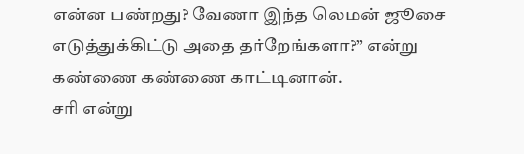என்ன பண்றது? வேணா இந்த லெமன் ஜூசை எடுத்துக்கிட்டு அதை தர்றேங்களா?” என்று கண்ணை கண்ணை காட்டினான்.
சரி என்று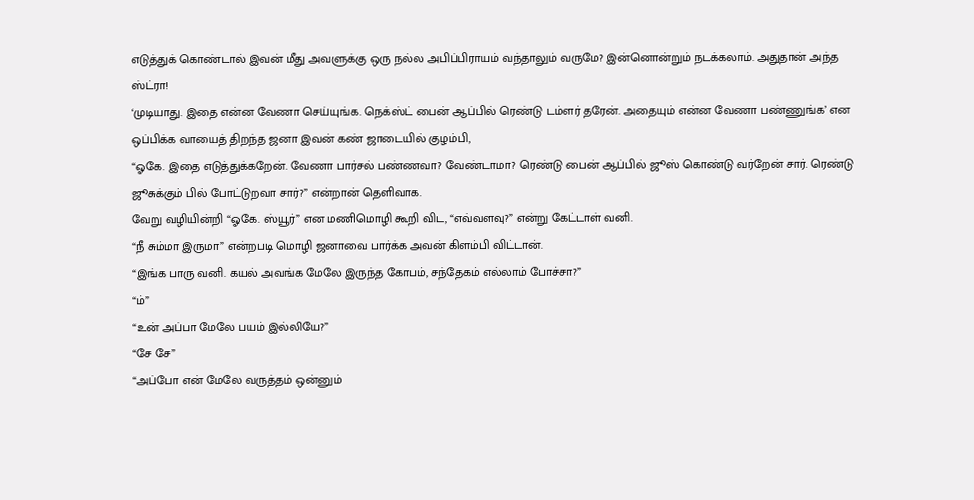எடுத்துக் கொண்டால் இவன் மீது அவளுக்கு ஒரு நல்ல அபிப்பிராயம் வந்தாலும் வருமே? இன்னொன்றும் நடக்கலாம். அதுதான் அந்த ஸ்ட்ரா!
‘முடியாது. இதை என்ன வேணா செய்யுங்க. நெக்ஸ்ட் பைன் ஆப்பில் ரெண்டு டம்ளர் தரேன். அதையும் என்ன வேணா பண்ணுங்க’ என ஒப்பிக்க வாயைத் திறந்த ஜனா இவன் கண் ஜாடையில் குழம்பி,
“ஓகே. இதை எடுத்துக்கறேன். வேணா பார்சல் பண்ணவா? வேண்டாமா? ரெண்டு பைன் ஆப்பில் ஜூஸ் கொண்டு வர்றேன் சார். ரெண்டு ஜூசுக்கும் பில் போட்டுறவா சார்?” என்றான் தெளிவாக.
வேறு வழியின்றி “ஓகே. ஸ்யூர்” என மணிமொழி கூறி விட, “எவ்வளவு?” என்று கேட்டாள் வனி.
“நீ சும்மா இருமா” என்றபடி மொழி ஜனாவை பார்க்க அவன் கிளம்பி விட்டான்.
“இங்க பாரு வனி. கயல் அவங்க மேலே இருந்த கோபம், சந்தேகம் எல்லாம் போச்சா?”
“ம்”
“உன் அப்பா மேலே பயம் இல்லியே?”
“சே சே”
“அப்போ என் மேலே வருத்தம் ஒன்னும்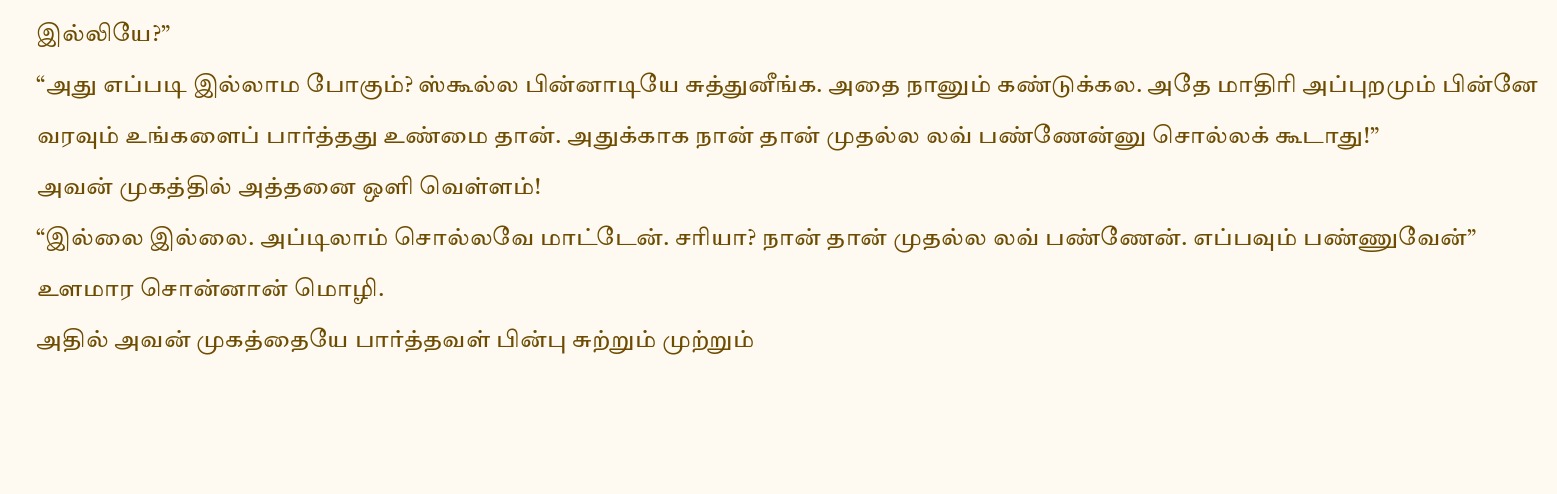இல்லியே?”
“அது எப்படி இல்லாம போகும்? ஸ்கூல்ல பின்னாடியே சுத்துனீங்க. அதை நானும் கண்டுக்கல. அதே மாதிரி அப்புறமும் பின்னே வரவும் உங்களைப் பார்த்தது உண்மை தான். அதுக்காக நான் தான் முதல்ல லவ் பண்ணேன்னு சொல்லக் கூடாது!”
அவன் முகத்தில் அத்தனை ஒளி வெள்ளம்!
“இல்லை இல்லை. அப்டிலாம் சொல்லவே மாட்டேன். சரியா? நான் தான் முதல்ல லவ் பண்ணேன். எப்பவும் பண்ணுவேன்” உளமார சொன்னான் மொழி.
அதில் அவன் முகத்தையே பார்த்தவள் பின்பு சுற்றும் முற்றும்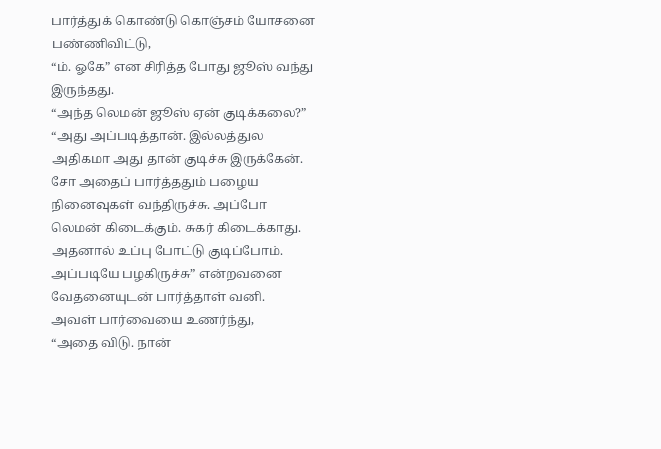பார்த்துக் கொண்டு கொஞ்சம் யோசனை பண்ணிவிட்டு,
“ம். ஓகே” என சிரித்த போது ஜூஸ் வந்து இருந்தது.
“அந்த லெமன் ஜூஸ் ஏன் குடிக்கலை?”
“அது அப்படித்தான். இல்லத்துல அதிகமா அது தான் குடிச்சு இருக்கேன். சோ அதைப் பார்த்ததும் பழைய நினைவுகள் வந்திருச்சு. அப்போ லெமன் கிடைக்கும். சுகர் கிடைக்காது. அதனால் உப்பு போட்டு குடிப்போம். அப்படியே பழகிருச்சு” என்றவனை வேதனையுடன் பார்த்தாள் வனி.
அவள் பார்வையை உணர்ந்து,
“அதை விடு. நான்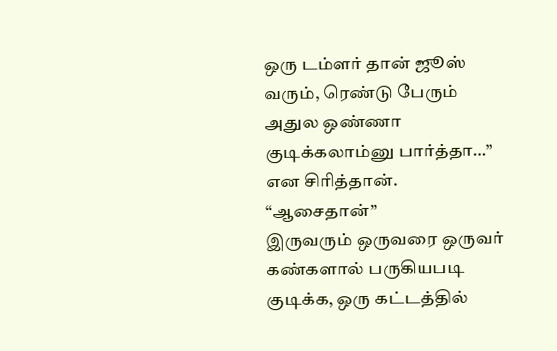ஒரு டம்ளர் தான் ஜூஸ் வரும், ரெண்டு பேரும் அதுல ஒண்ணா குடிக்கலாம்னு பார்த்தா…”
என சிரித்தான்.
“ஆசைதான்”
இருவரும் ஒருவரை ஒருவர் கண்களால் பருகியபடி குடிக்க, ஒரு கட்டத்தில்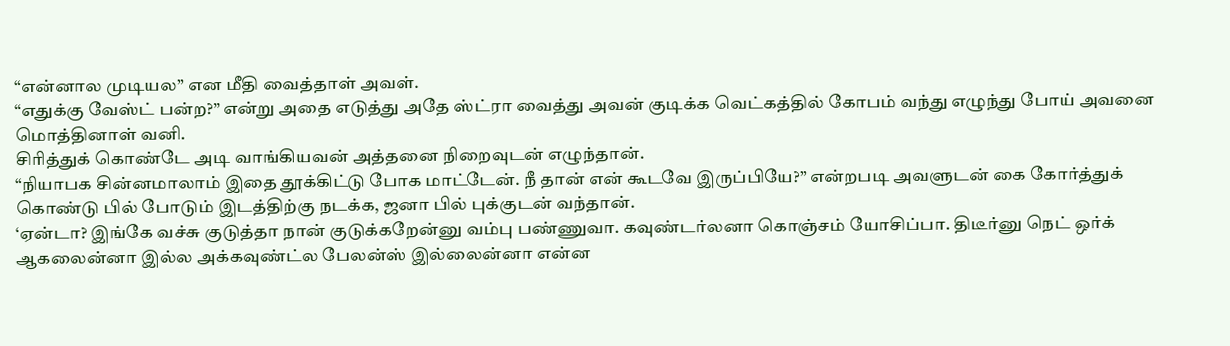“என்னால முடியல” என மீதி வைத்தாள் அவள்.
“எதுக்கு வேஸ்ட் பன்ற?” என்று அதை எடுத்து அதே ஸ்ட்ரா வைத்து அவன் குடிக்க வெட்கத்தில் கோபம் வந்து எழுந்து போய் அவனை மொத்தினாள் வனி.
சிரித்துக் கொண்டே அடி வாங்கியவன் அத்தனை நிறைவுடன் எழுந்தான்.
“நியாபக சின்னமாலாம் இதை தூக்கிட்டு போக மாட்டேன். நீ தான் என் கூடவே இருப்பியே?” என்றபடி அவளுடன் கை கோர்த்துக் கொண்டு பில் போடும் இடத்திற்கு நடக்க, ஜனா பில் புக்குடன் வந்தான்.
‘ஏன்டா? இங்கே வச்சு குடுத்தா நான் குடுக்கறேன்னு வம்பு பண்ணுவா. கவுண்டர்லனா கொஞ்சம் யோசிப்பா. திடீர்னு நெட் ஒர்க் ஆகலைன்னா இல்ல அக்கவுண்ட்ல பேலன்ஸ் இல்லைன்னா என்ன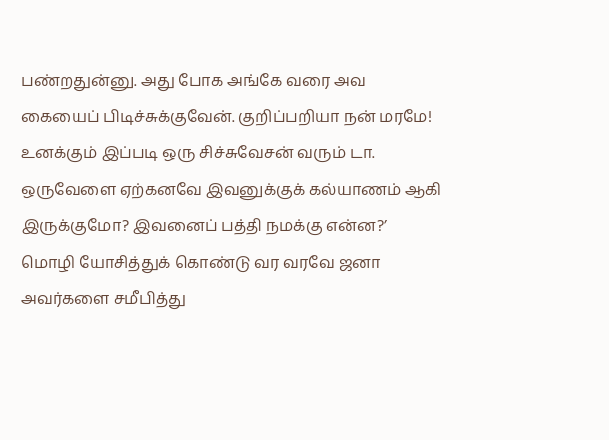பண்றதுன்னு. அது போக அங்கே வரை அவ கையைப் பிடிச்சுக்குவேன். குறிப்பறியா நன் மரமே! உனக்கும் இப்படி ஒரு சிச்சுவேசன் வரும் டா. ஒருவேளை ஏற்கனவே இவனுக்குக் கல்யாணம் ஆகி இருக்குமோ? இவனைப் பத்தி நமக்கு என்ன?’
மொழி யோசித்துக் கொண்டு வர வரவே ஜனா அவர்களை சமீபித்து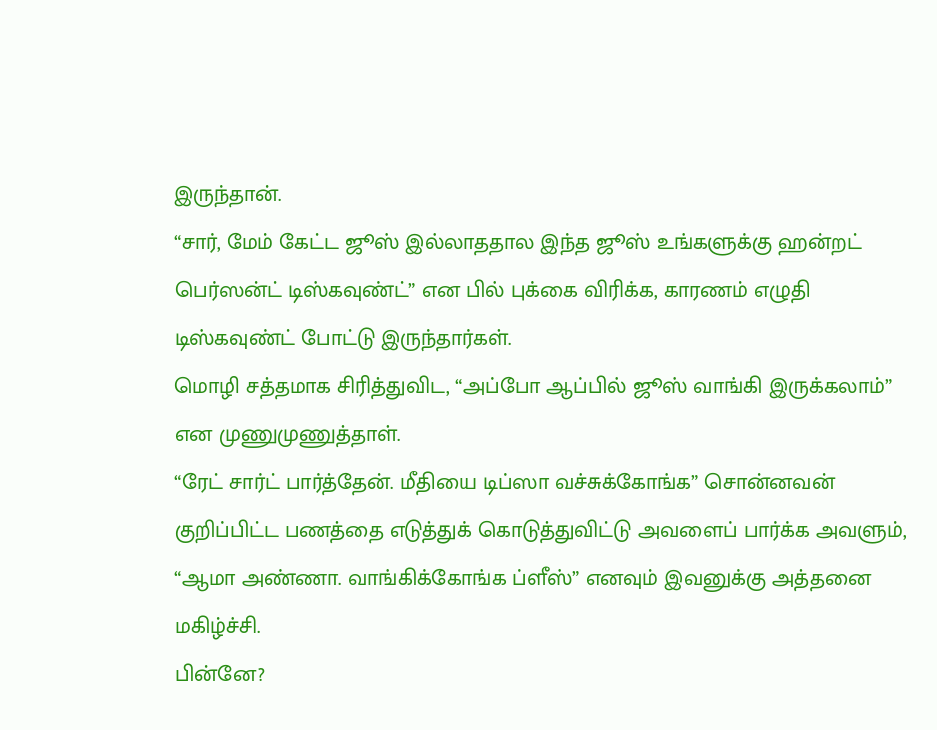இருந்தான்.
“சார், மேம் கேட்ட ஜூஸ் இல்லாததால இந்த ஜூஸ் உங்களுக்கு ஹன்றட் பெர்ஸன்ட் டிஸ்கவுண்ட்” என பில் புக்கை விரிக்க, காரணம் எழுதி டிஸ்கவுண்ட் போட்டு இருந்தார்கள்.
மொழி சத்தமாக சிரித்துவிட, “அப்போ ஆப்பில் ஜூஸ் வாங்கி இருக்கலாம்” என முணுமுணுத்தாள்.
“ரேட் சார்ட் பார்த்தேன். மீதியை டிப்ஸா வச்சுக்கோங்க” சொன்னவன் குறிப்பிட்ட பணத்தை எடுத்துக் கொடுத்துவிட்டு அவளைப் பார்க்க அவளும்,
“ஆமா அண்ணா. வாங்கிக்கோங்க ப்ளீஸ்” எனவும் இவனுக்கு அத்தனை மகிழ்ச்சி.
பின்னே?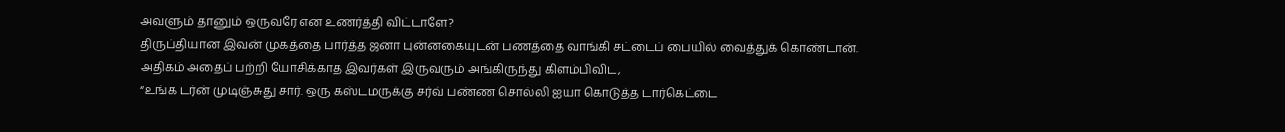அவளும் தானும் ஒருவரே என உணர்த்தி விட்டாளே?
திருப்தியான இவன் முகத்தை பார்த்த ஜனா புன்னகையுடன் பணத்தை வாங்கி சட்டைப் பையில் வைத்துக் கொண்டான்.
அதிகம் அதைப் பற்றி யோசிக்காத இவர்கள் இருவரும் அங்கிருந்து கிளம்பிவிட,
“உங்க டர்ன் முடிஞ்சுது சார். ஒரு கஸ்டமருக்கு சர்வ் பண்ண சொல்லி ஐயா கொடுத்த டார்கெட்டை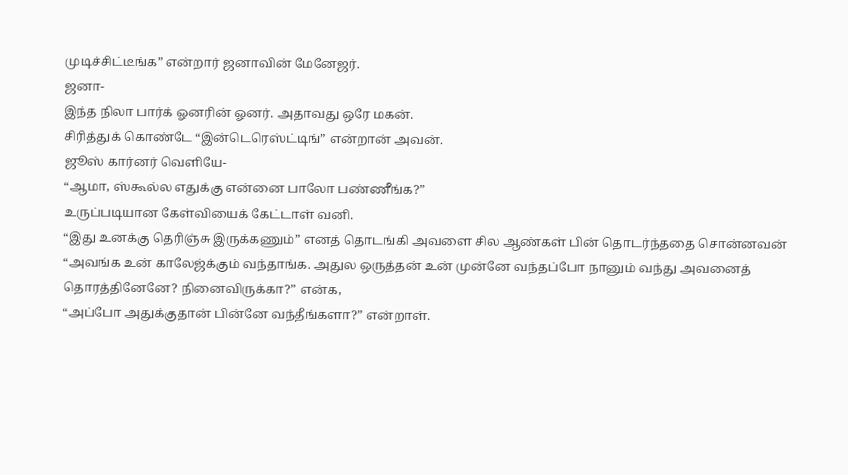முடிச்சிட்டீங்க” என்றார் ஜனாவின் மேனேஜர்.
ஜனா-
இந்த நிலா பார்க் ஓனரின் ஓனர். அதாவது ஒரே மகன்.
சிரித்துக் கொண்டே “இன்டெரெஸ்ட்டிங்” என்றான் அவன்.
ஜூஸ் கார்னர் வெளியே-
“ஆமா, ஸ்கூல்ல எதுக்கு என்னை பாலோ பண்ணீங்க?”
உருப்படியான கேள்வியைக் கேட்டாள் வனி.
“இது உனக்கு தெரிஞ்சு இருக்கணும்” எனத் தொடங்கி அவளை சில ஆண்கள் பின் தொடர்ந்ததை சொன்னவன் “அவங்க உன் காலேஜ்க்கும் வந்தாங்க. அதுல ஒருத்தன் உன் முன்னே வந்தப்போ நானும் வந்து அவனைத் தொரத்தினேனே? நினைவிருக்கா?” என்க,
“அப்போ அதுக்குதான் பின்னே வந்தீங்களா?” என்றாள்.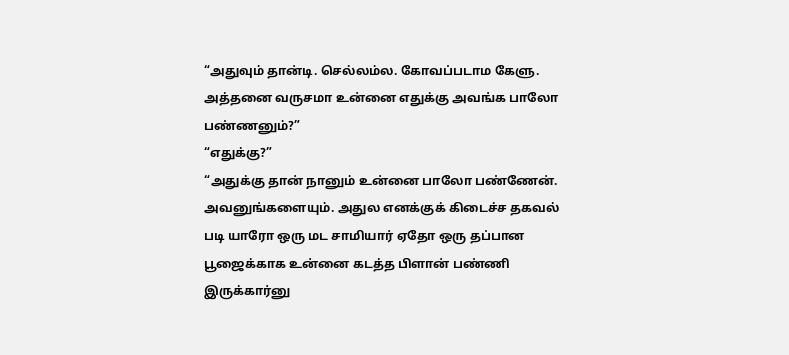“அதுவும் தான்டி. செல்லம்ல. கோவப்படாம கேளு. அத்தனை வருசமா உன்னை எதுக்கு அவங்க பாலோ பண்ணனும்?”
“எதுக்கு?”
“அதுக்கு தான் நானும் உன்னை பாலோ பண்ணேன். அவனுங்களையும். அதுல எனக்குக் கிடைச்ச தகவல் படி யாரோ ஒரு மட சாமியார் ஏதோ ஒரு தப்பான பூஜைக்காக உன்னை கடத்த பிளான் பண்ணி இருக்கார்னு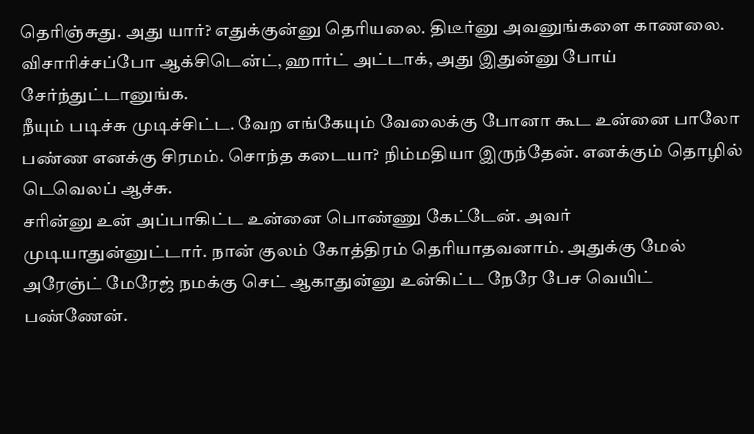தெரிஞ்சுது. அது யார்? எதுக்குன்னு தெரியலை. திடீர்னு அவனுங்களை காணலை. விசாரிச்சப்போ ஆக்சிடென்ட், ஹார்ட் அட்டாக், அது இதுன்னு போய் சேர்ந்துட்டானுங்க.
நீயும் படிச்சு முடிச்சிட்ட. வேற எங்கேயும் வேலைக்கு போனா கூட உன்னை பாலோ பண்ண எனக்கு சிரமம். சொந்த கடையா? நிம்மதியா இருந்தேன். எனக்கும் தொழில் டெவெலப் ஆச்சு.
சரின்னு உன் அப்பாகிட்ட உன்னை பொண்ணு கேட்டேன். அவர் முடியாதுன்னுட்டார். நான் குலம் கோத்திரம் தெரியாதவனாம். அதுக்கு மேல் அரேஞ்ட் மேரேஜ் நமக்கு செட் ஆகாதுன்னு உன்கிட்ட நேரே பேச வெயிட் பண்ணேன்.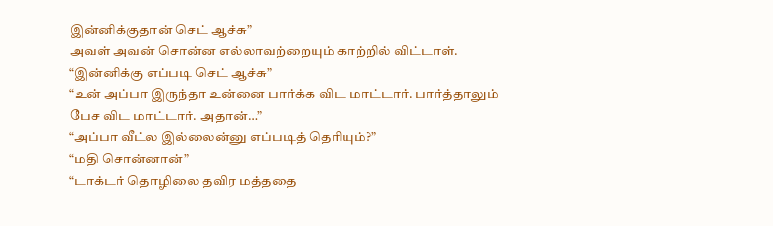இன்னிக்குதான் செட் ஆச்சு”
அவள் அவன் சொன்ன எல்லாவற்றையும் காற்றில் விட்டாள்.
“இன்னிக்கு எப்படி செட் ஆச்சு”
“உன் அப்பா இருந்தா உன்னை பார்க்க விட மாட்டார். பார்த்தாலும் பேச விட மாட்டார். அதான்…”
“அப்பா வீட்ல இல்லைன்னு எப்படித் தெரியும்?”
“மதி சொன்னான்”
“டாக்டர் தொழிலை தவிர மத்ததை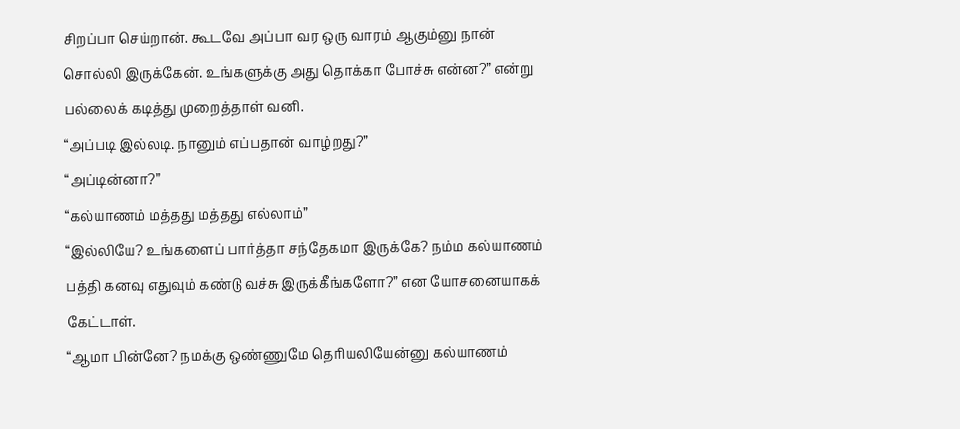சிறப்பா செய்றான். கூடவே அப்பா வர ஒரு வாரம் ஆகும்னு நான் சொல்லி இருக்கேன். உங்களுக்கு அது தொக்கா போச்சு என்ன?” என்று பல்லைக் கடித்து முறைத்தாள் வனி.
“அப்படி இல்லடி. நானும் எப்பதான் வாழ்றது?”
“அப்டின்னா?”
“கல்யாணம் மத்தது மத்தது எல்லாம்”
“இல்லியே? உங்களைப் பார்த்தா சந்தேகமா இருக்கே? நம்ம கல்யாணம் பத்தி கனவு எதுவும் கண்டு வச்சு இருக்கீங்களோ?” என யோசனையாகக் கேட்டாள்.
“ஆமா பின்னே? நமக்கு ஒண்ணுமே தெரியலியேன்னு கல்யாணம்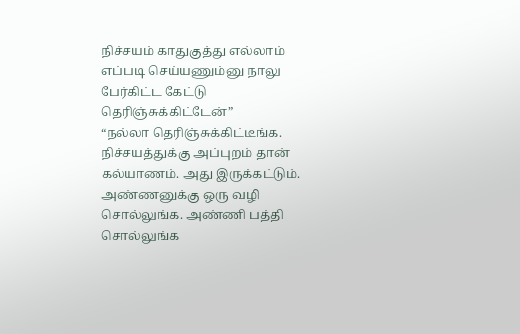நிச்சயம் காதுகுத்து எல்லாம் எப்படி செய்யணும்னு நாலு பேர்கிட்ட கேட்டு தெரிஞ்சுக்கிட்டேன்”
“நல்லா தெரிஞ்சுக்கிட்டீங்க. நிச்சயத்துக்கு அப்புறம் தான் கல்யாணம். அது இருக்கட்டும். அண்ணனுக்கு ஒரு வழி சொல்லுங்க. அண்ணி பத்தி சொல்லுங்க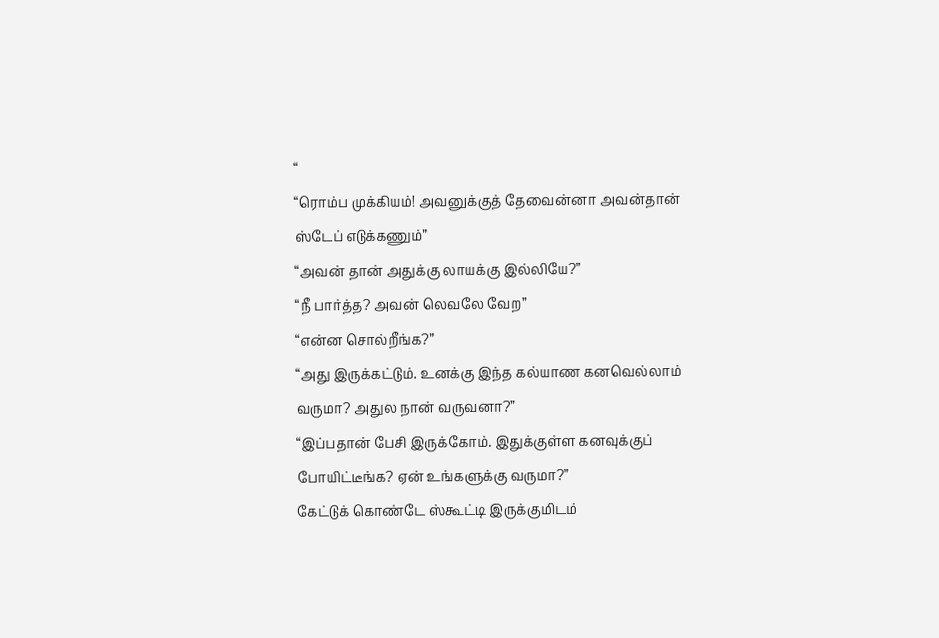“
“ரொம்ப முக்கியம்! அவனுக்குத் தேவைன்னா அவன்தான் ஸ்டேப் எடுக்கணும்”
“அவன் தான் அதுக்கு லாயக்கு இல்லியே?”
“நீ பார்த்த? அவன் லெவலே வேற”
“என்ன சொல்றீங்க?”
“அது இருக்கட்டும். உனக்கு இந்த கல்யாண கனவெல்லாம் வருமா? அதுல நான் வருவனா?”
“இப்பதான் பேசி இருக்கோம். இதுக்குள்ள கனவுக்குப் போயிட்டீங்க? ஏன் உங்களுக்கு வருமா?”
கேட்டுக் கொண்டே ஸ்கூட்டி இருக்குமிடம்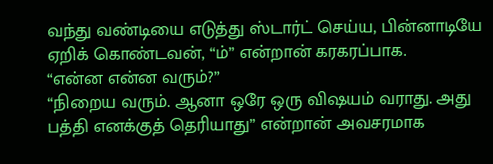வந்து வண்டியை எடுத்து ஸ்டார்ட் செய்ய, பின்னாடியே ஏறிக் கொண்டவன், “ம்” என்றான் கரகரப்பாக.
“என்ன என்ன வரும்?”
“நிறைய வரும். ஆனா ஒரே ஒரு விஷயம் வராது. அது பத்தி எனக்குத் தெரியாது” என்றான் அவசரமாக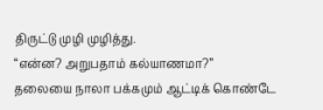திருட்டு முழி முழித்து.
“என்ன? அறுபதாம் கல்யாணமா?”
தலையை நாலா பக்கமும் ஆட்டிக் கொண்டே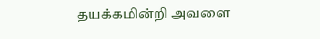தயக்கமின்றி அவளை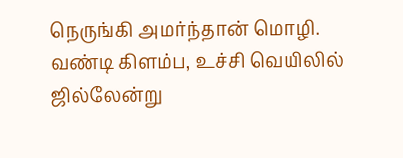நெருங்கி அமர்ந்தான் மொழி.
வண்டி கிளம்ப, உச்சி வெயிலில் ஜில்லேன்று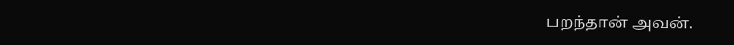பறந்தான் அவன்.